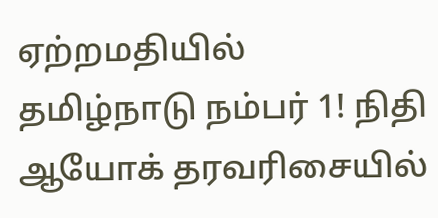ஏற்றமதியில் தமிழ்நாடு நம்பர் 1! நிதி ஆயோக் தரவரிசையில்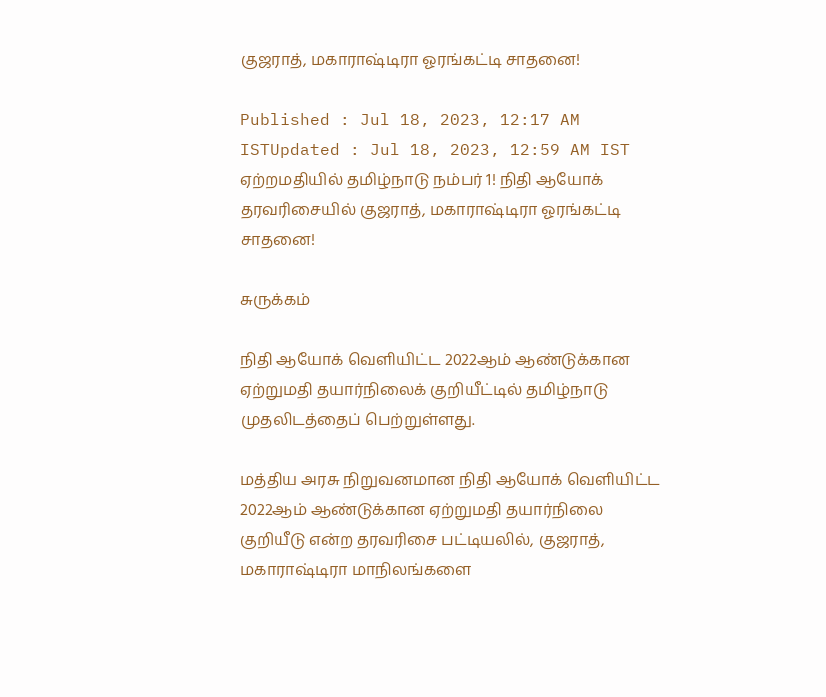குஜராத், மகாராஷ்டிரா ஓரங்கட்டி சாதனை!

Published : Jul 18, 2023, 12:17 AM ISTUpdated : Jul 18, 2023, 12:59 AM IST
ஏற்றமதியில் தமிழ்நாடு நம்பர் 1! நிதி ஆயோக் தரவரிசையில் குஜராத், மகாராஷ்டிரா ஓரங்கட்டி சாதனை!

சுருக்கம்

நிதி ஆயோக் வெளியிட்ட 2022ஆம் ஆண்டுக்கான ஏற்றுமதி தயார்நிலைக் குறியீட்டில் தமிழ்நாடு முதலிடத்தைப் பெற்றுள்ளது.

மத்திய அரசு நிறுவனமான நிதி ஆயோக் வெளியிட்ட 2022ஆம் ஆண்டுக்கான ஏற்றுமதி தயார்நிலை குறியீடு என்ற தரவரிசை பட்டியலில், குஜராத், மகாராஷ்டிரா மாநிலங்களை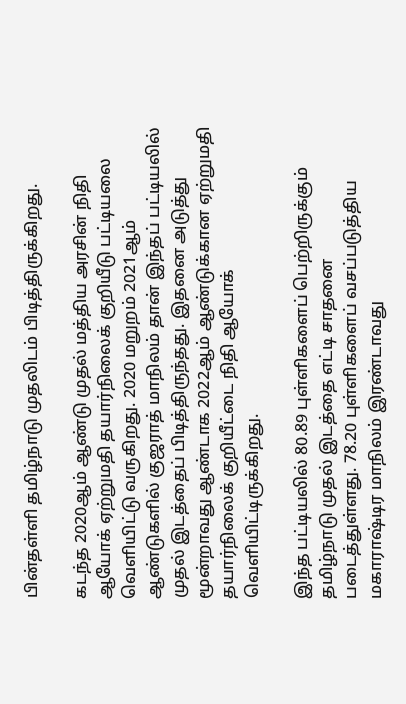பின்தள்ளி தமிழ்நாடு முதலிடம் பிடித்திருக்கிறது.

கடந்த 2020ஆம் ஆண்டு முதல் மத்திய அரசின் நிதி ஆயோக் ஏற்றுமதி தயார்நிலைக் குறியீடு பட்டியலை வெளியிட்டு வருகிறது. 2020 மறுறம் 2021ஆம் ஆண்டுகளில் குஜராத் மாநிலம் தான் இந்தப் பட்டியலில் முதல் இடத்தைப் பிடித்திருந்தது. இதனை அடுத்து மூன்றாவது ஆண்டாக 2022ஆம் ஆண்டுக்கான ஏற்றுமதி தயார்நிலைக் குறியீட்டை நிதி ஆயோக் வெளியிட்டிருக்கிறது.

இந்த பட்டியலில் 80.89 புள்ளிகளைப் பெற்றிருக்கும் தமிழ்நாடு முதல் இடத்தை எட்டி சாதனை படைத்துள்ளது. 78.20 புள்ளிகளைப் வசப்படுத்திய மகாராஷ்டிர மாநிலம் இரண்டாவது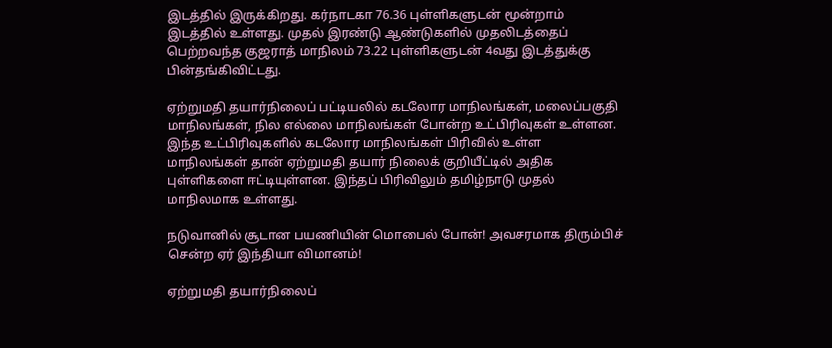இடத்தில் இருக்கிறது. கர்நாடகா 76.36 புள்ளிகளுடன் மூன்றாம் இடத்தில் உள்ளது. முதல் இரண்டு ஆண்டுகளில் முதலிடத்தைப் பெற்றவந்த குஜராத் மாநிலம் 73.22 புள்ளிகளுடன் 4வது இடத்துக்கு பின்தங்கிவிட்டது.

ஏற்றுமதி தயார்நிலைப் பட்டியலில் கடலோர மாநிலங்கள், மலைப்பகுதி மாநிலங்கள், நில எல்லை மாநிலங்கள் போன்ற உட்பிரிவுகள் உள்ளன. இந்த உட்பிரிவுகளில் கடலோர மாநிலங்கள் பிரிவில் உள்ள மாநிலங்கள் தான் ஏற்றுமதி தயார் நிலைக் குறியீட்டில் அதிக புள்ளிகளை ஈட்டியுள்ளன. இந்தப் பிரிவிலும் தமிழ்நாடு முதல் மாநிலமாக உள்ளது.

நடுவானில் சூடான பயணியின் மொபைல் போன்! அவசரமாக திரும்பிச் சென்ற ஏர் இந்தியா விமானம்!

ஏற்றுமதி தயார்நிலைப்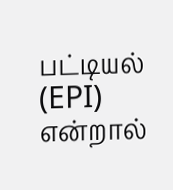பட்டியல் (EPI) என்றால்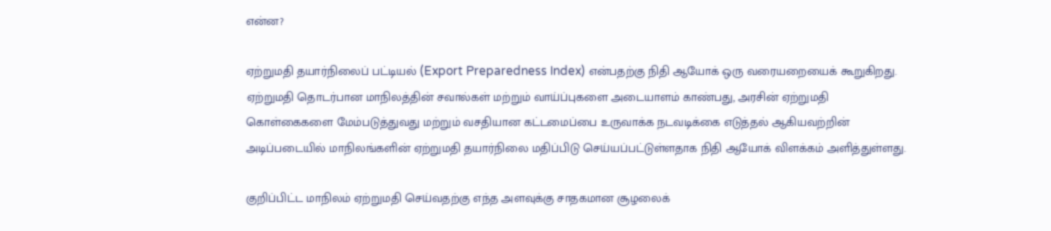என்ன?

ஏற்றுமதி தயார்நிலைப் பட்டியல் (Export Preparedness Index) என்பதற்கு நிதி ஆயோக் ஒரு வரையறையைக் கூறுகிறது. ஏற்றுமதி தொடர்பான மாநிலத்தின் சவால்கள் மற்றும் வாய்ப்புகளை அடையாளம் காண்பது, அரசின் ஏற்றுமதி கொள்கைகளை மேம்படுத்துவது மற்றும் வசதியான கட்டமைப்பை உருவாக்க நடவடிக்கை எடுத்தல் ஆகியவற்றின் அடிப்படையில் மாநிலங்களின் ஏற்றுமதி தயார்நிலை மதிப்பிடு செய்யப்பட்டுள்ளதாக நிதி ஆயோக் விளக்கம் அளித்துள்ளது.

குறிப்பிட்ட மாநிலம் ஏற்றுமதி செய்வதற்கு எந்த அளவுக்கு சாதகமான சூழலைக்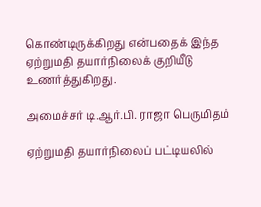கொண்டிருக்கிறது என்பதைக் இந்த ஏற்றுமதி தயார்நிலைக் குறியீடு உணர்த்துகிறது.

அமைச்சர் டி.ஆர்.பி. ராஜா பெருமிதம்

ஏற்றுமதி தயார்நிலைப் பட்டியலில்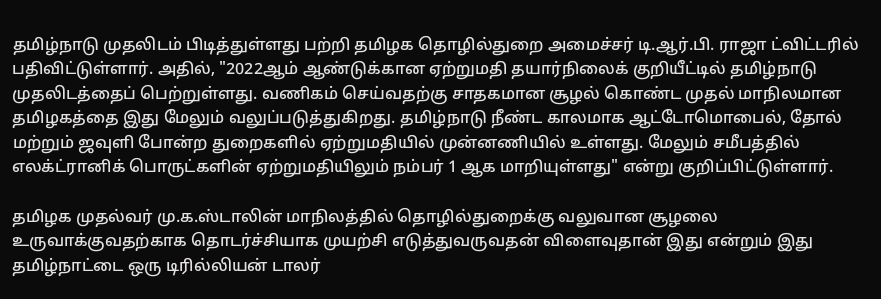தமிழ்நாடு முதலிடம் பிடித்துள்ளது பற்றி தமிழக தொழில்துறை அமைச்சர் டி.ஆர்.பி. ராஜா ட்விட்டரில் பதிவிட்டுள்ளார். அதில், "2022ஆம் ஆண்டுக்கான ஏற்றுமதி தயார்நிலைக் குறியீட்டில் தமிழ்நாடு முதலிடத்தைப் பெற்றுள்ளது. வணிகம் செய்வதற்கு சாதகமான சூழல் கொண்ட முதல் மாநிலமான தமிழகத்தை இது மேலும் வலுப்படுத்துகிறது. தமிழ்நாடு நீண்ட காலமாக ஆட்டோமொபைல், தோல் மற்றும் ஜவுளி போன்ற துறைகளில் ஏற்றுமதியில் முன்னணியில் உள்ளது. மேலும் சமீபத்தில் எலக்ட்ரானிக் பொருட்களின் ஏற்றுமதியிலும் நம்பர் 1 ஆக மாறியுள்ளது" என்று குறிப்பிட்டுள்ளார்.

தமிழக முதல்வர் மு.க.ஸ்டாலின் மாநிலத்தில் தொழில்துறைக்கு வலுவான சூழலை உருவாக்குவதற்காக தொடர்ச்சியாக முயற்சி எடுத்துவருவதன் விளைவுதான் இது என்றும் இது தமிழ்நாட்டை ஒரு டிரில்லியன் டாலர்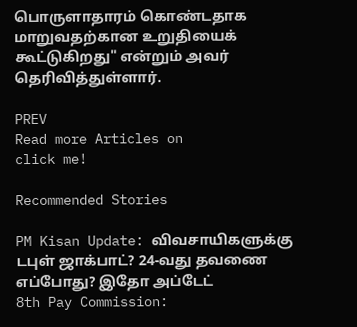பொருளாதாரம் கொண்டதாக மாறுவதற்கான உறுதியைக் கூட்டுகிறது" என்றும் அவர் தெரிவித்துள்ளார்.

PREV
Read more Articles on
click me!

Recommended Stories

PM Kisan Update: விவசாயிகளுக்கு டபுள் ஜாக்பாட்? 24-வது தவணை எப்போது? இதோ அப்டேட்
8th Pay Commission: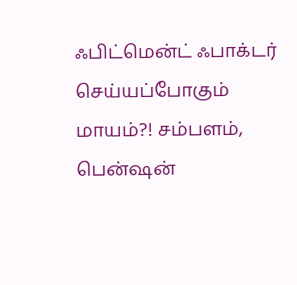ஃபிட்மென்ட் ஃபாக்டர் செய்யப்போகும் மாயம்?! சம்பளம், பென்ஷன்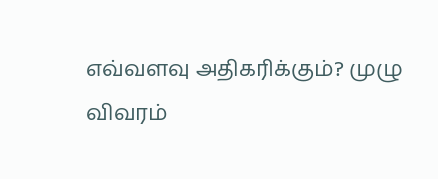எவ்வளவு அதிகரிக்கும்? முழு விவரம்